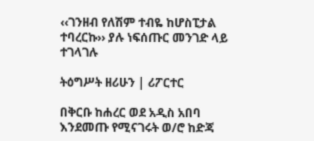‹‹ገንዘብ የለሽም ተብዬ ከሆስፒታል ተባረርኩ›› ያሉ ነፍሰጡር መንገድ ላይ ተገላገሉ

ትዕግሥት ዘሪሁን | ሪፖርተር

በቅርቡ ከሐረር ወደ አዲስ አበባ እንደመጡ የሚናገሩት ወ/ሮ ከድጃ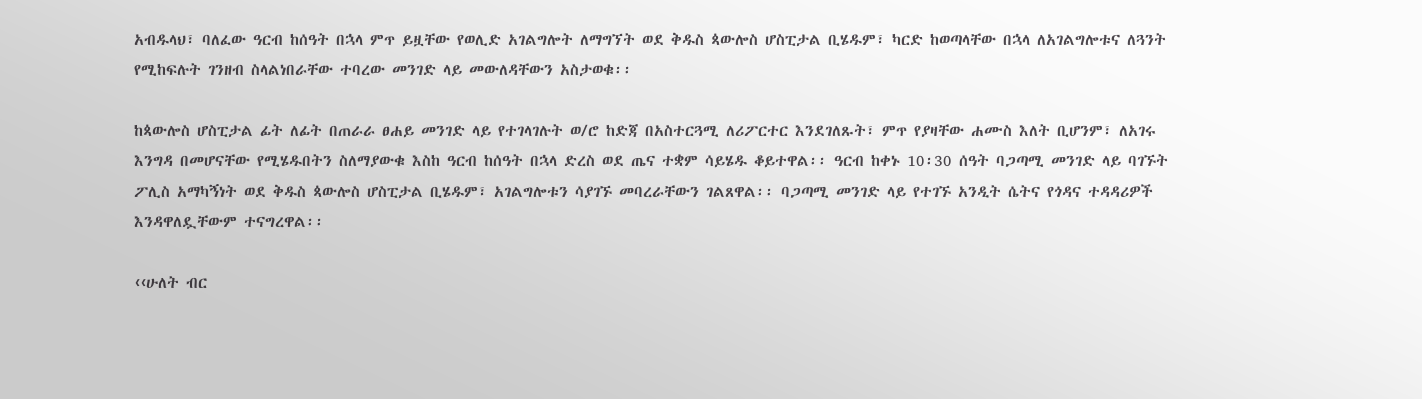አብዱላህ፣ ባለፈው ዓርብ ከሰዓት በኋላ ምጥ ይዟቸው የወሊድ አገልግሎት ለማግኘት ወደ ቅዱስ ጳውሎስ ሆስፒታል ቢሄዱም፣ ካርድ ከወጣላቸው በኋላ ለአገልግሎቱና ለጓንት የሚከፍሉት ገንዘብ ስላልነበራቸው ተባረው መንገድ ላይ መውለዳቸውን አስታወቁ፡፡

ከጳውሎስ ሆስፒታል ፊት ለፊት በጠራራ ፀሐይ መንገድ ላይ የተገላገሉት ወ/ሮ ከድጃ በአስተርጓሚ ለሪፖርተር እንደገለጹት፣ ምጥ የያዛቸው ሐሙስ እለት ቢሆንም፣ ለአገሩ እንግዳ በመሆናቸው የሚሄዱበትን ስለማያውቁ እስከ ዓርብ ከሰዓት በኋላ ድረስ ወደ ጤና ተቋም ሳይሄዱ ቆይተዋል፡፡ ዓርብ ከቀኑ 10፡30 ሰዓት ባጋጣሚ መንገድ ላይ ባገኙት ፖሊስ አማካኝነት ወደ ቅዱስ ጳውሎስ ሆስፒታል ቢሄዱም፣ አገልግሎቱን ሳያገኙ መባረራቸውን ገልጸዋል፡፡ ባጋጣሚ መንገድ ላይ የተገኙ አንዲት ሴትና የጎዳና ተዳዳሪዎች እንዳዋለዷቸውም ተናግረዋል፡፡

‹‹ሁለት ብር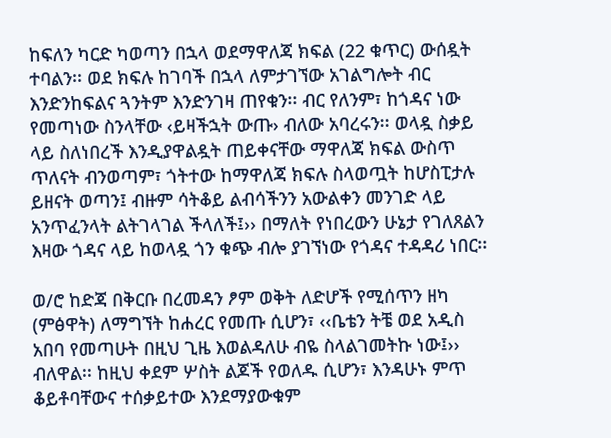ከፍለን ካርድ ካወጣን በኋላ ወደማዋለጃ ክፍል (22 ቁጥር) ውሰዷት ተባልን፡፡ ወደ ክፍሉ ከገባች በኋላ ለምታገኘው አገልግሎት ብር እንድንከፍልና ጓንትም እንድንገዛ ጠየቁን፡፡ ብር የለንም፣ ከጎዳና ነው የመጣነው ስንላቸው ‹ይዛችኋት ውጡ› ብለው አባረሩን፡፡ ወላዷ ስቃይ ላይ ስለነበረች እንዲያዋልዷት ጠይቀናቸው ማዋለጃ ክፍል ውስጥ ጥለናት ብንወጣም፣ ጎትተው ከማዋለጃ ክፍሉ ስላወጧት ከሆስፒታሉ ይዘናት ወጣን፤ ብዙም ሳትቆይ ልብሳችንን አውልቀን መንገድ ላይ አንጥፈንላት ልትገላገል ችላለች፤›› በማለት የነበረውን ሁኔታ የገለጸልን እዛው ጎዳና ላይ ከወላዷ ጎን ቁጭ ብሎ ያገኘነው የጎዳና ተዳዳሪ ነበር፡፡

ወ/ሮ ከድጃ በቅርቡ በረመዳን ፆም ወቅት ለድሆች የሚሰጥን ዘካ (ምፅዋት) ለማግኘት ከሐረር የመጡ ሲሆን፣ ‹‹ቤቴን ትቼ ወደ አዲስ አበባ የመጣሁት በዚህ ጊዜ እወልዳለሁ ብዬ ስላልገመትኩ ነው፤›› ብለዋል፡፡ ከዚህ ቀደም ሦስት ልጆች የወለዱ ሲሆን፣ እንዳሁኑ ምጥ ቆይቶባቸውና ተሰቃይተው እንደማያውቁም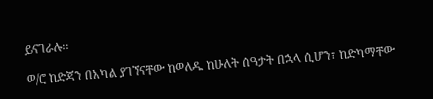ይናገራሉ፡፡

ወ/ሮ ከድጃን በአካል ያገኘናቸው ከወለዱ ከሁለት ሰዓታት በኋላ ሲሆን፣ ከድካማቸው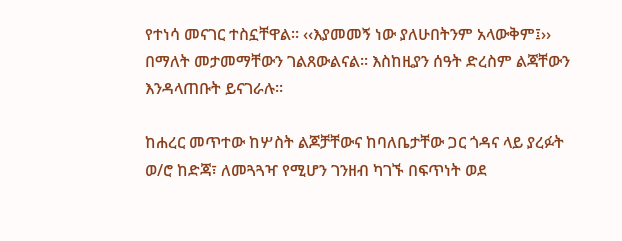የተነሳ መናገር ተስኗቸዋል፡፡ ‹‹እያመመኝ ነው ያለሁበትንም አላውቅም፤›› በማለት መታመማቸውን ገልጸውልናል፡፡ እስከዚያን ሰዓት ድረስም ልጃቸውን እንዳላጠቡት ይናገራሉ፡፡

ከሐረር መጥተው ከሦስት ልጆቻቸውና ከባለቤታቸው ጋር ጎዳና ላይ ያረፉት ወ/ሮ ከድጃ፣ ለመጓጓዣ የሚሆን ገንዘብ ካገኙ በፍጥነት ወደ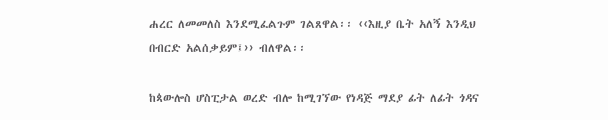ሐረር ለመመለስ እንደሚፈልጉም ገልጸዋል፡፡ ‹‹እዚያ ቤት አለኝ እንዲህ በብርድ አልሰቃይም፤›› ብለዋል፡፡

ከጳውሎስ ሆስፒታል ወረድ ብሎ ከሚገኘው የነዳጅ ማደያ ፊት ለፊት ጎዳና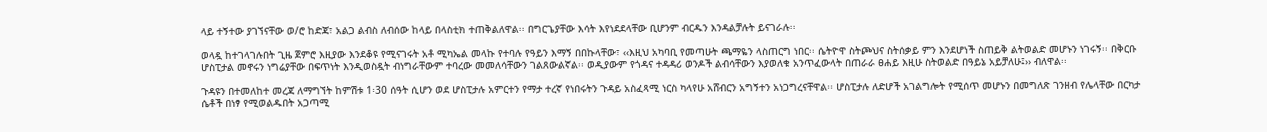ላይ ተኝተው ያገኘናቸው ወ/ሮ ከድጃ፣ አልጋ ልብስ ለብሰው ከላይ በላስቲክ ተጠቅልለዋል፡፡ በግርጌያቸው እሳት እየነደደላቸው ቢሆንም ብርዱን እንዳልቻሉት ይናገራሉ፡፡

ወላዷ ከተገላገሉበት ጊዜ ጀምሮ እዚያው እንደቆዩ የሚናገሩት አቶ ሚካኤል መላኩ የተባሉ የዓይን እማኝ በበኩላቸው፣ ‹‹እዚህ አካባቢ የመጣሁት ጫማዬን ላስጠርግ ነበር፡፡ ሴትዮዋ ስትጮህና ስትሰቃይ ምን እንደሆነች ስጠይቅ ልትወልድ መሆኑን ነገሩኝ፡፡ በቅርቡ ሆስፒታል መኖሩን ነግሬያቸው በፍጥነት እንዲወስዷት ብነግራቸውም ተባረው መመለሳቸውን ገልጸውልኛል፡፡ ወዲያውም የጎዳና ተዳዳሪ ወንዶች ልብሳቸውን እያወለቁ አንጥፈውላት በጠራራ ፀሐይ እዚሁ ስትወልድ በዓይኔ አይቻለሁ፤›› ብለዋል፡፡

ጉዳዩን በተመለከተ መረጃ ለማግኘት ከምሽቱ 1፡30 ሰዓት ሲሆን ወደ ሆስፒታሉ አምርተን የማታ ተረኛ የነበሩትን ጉዳይ አስፈጻሚ ነርስ ካላየሁ አሸብርን አግኝተን አነጋግረናቸዋል፡፡ ሆስፒታሉ ለድሆች አገልግሎት የሚሰጥ መሆኑን በመግለጽ ገንዘብ የሌላቸው በርካታ ሴቶች በነፃ የሚወልዱበት አጋጣሚ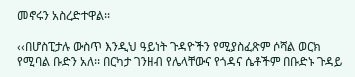መኖሩን አስረድተዋል፡፡

‹‹በሆስፒታሉ ውስጥ እንዲህ ዓይነት ጉዳዮችን የሚያስፈጽም ሶሻል ወርክ የሚባል ቡድን አለ፡፡ በርካታ ገንዘብ የሌላቸውና የጎዳና ሴቶችም በቡድኑ ጉዳይ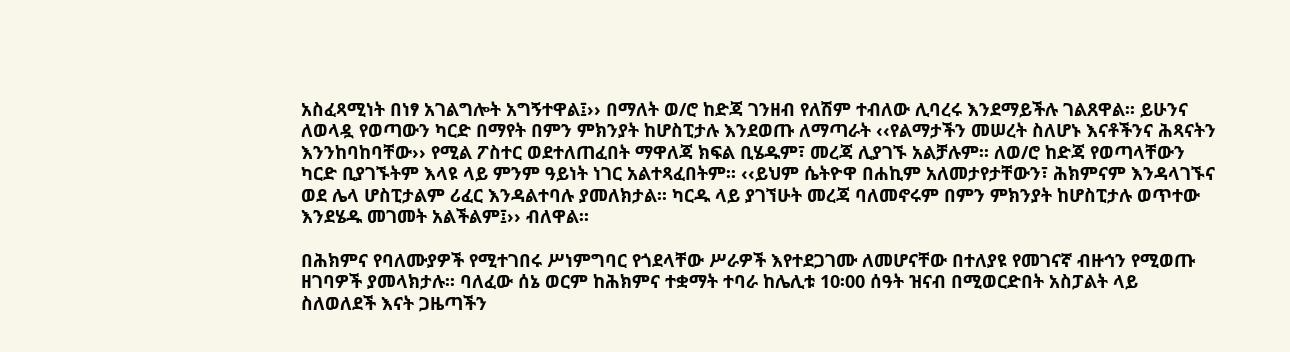አስፈጻሚነት በነፃ አገልግሎት አግኝተዋል፤›› በማለት ወ/ሮ ከድጃ ገንዘብ የለሽም ተብለው ሊባረሩ እንደማይችሉ ገልጸዋል፡፡ ይሁንና ለወላዷ የወጣውን ካርድ በማየት በምን ምክንያት ከሆስፒታሉ እንደወጡ ለማጣራት ‹‹የልማታችን መሠረት ስለሆኑ እናቶችንና ሕጻናትን እንንከባከባቸው›› የሚል ፖስተር ወደተለጠፈበት ማዋለጃ ክፍል ቢሄዱም፣ መረጃ ሊያገኙ አልቻሉም፡፡ ለወ/ሮ ከድጃ የወጣላቸውን ካርድ ቢያገኙትም እላዩ ላይ ምንም ዓይነት ነገር አልተጻፈበትም፡፡ ‹‹ይህም ሴትዮዋ በሐኪም አለመታየታቸውን፣ ሕክምናም እንዳላገኙና ወደ ሌላ ሆስፒታልም ሪፈር እንዳልተባሉ ያመለክታል፡፡ ካርዱ ላይ ያገኘሁት መረጃ ባለመኖሩም በምን ምክንያት ከሆስፒታሉ ወጥተው እንደሄዱ መገመት አልችልም፤›› ብለዋል፡፡

በሕክምና የባለሙያዎች የሚተገበሩ ሥነምግባር የጎደላቸው ሥራዎች እየተደጋገሙ ለመሆናቸው በተለያዩ የመገናኛ ብዙኅን የሚወጡ ዘገባዎች ያመላክታሉ፡፡ ባለፈው ሰኔ ወርም ከሕክምና ተቋማት ተባራ ከሌሊቱ 10፡00 ሰዓት ዝናብ በሚወርድበት አስፓልት ላይ ስለወለደች እናት ጋዜጣችን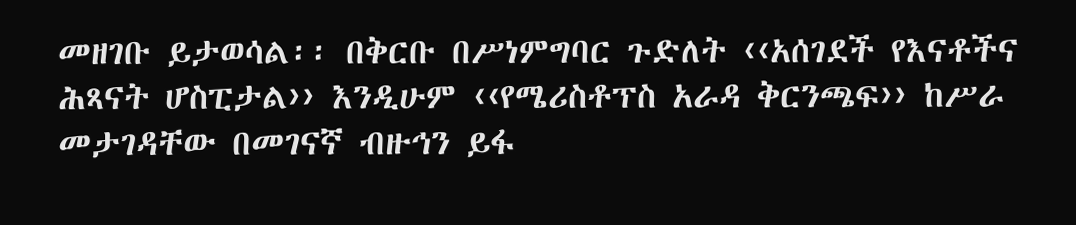መዘገቡ ይታወሳል፡፡ በቅርቡ በሥነምግባር ጉድለት ‹‹አሰገደች የእናቶችና ሕጻናት ሆስፒታል›› እንዲሁም ‹‹የሜሪስቶፕስ አራዳ ቅርንጫፍ›› ከሥራ መታገዳቸው በመገናኛ ብዙኅን ይፋ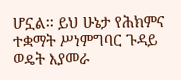ሆኗል፡፡ ይህ ሁኔታ የሕክምና ተቋማት ሥነምግባር ጉዳይ ወዴት እያመራ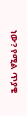ነው? የሚል ጥያቄ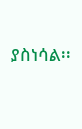ያስነሳል፡፡